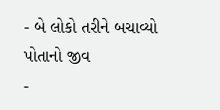- બે લોકો તરીને બચાવ્યો પોતાનો જીવ
-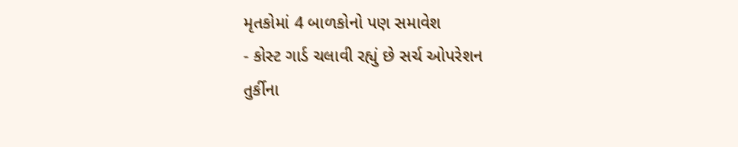મૃતકોમાં 4 બાળકોનો પણ સમાવેશ
- કોસ્ટ ગાર્ડ ચલાવી રહ્યું છે સર્ચ ઓપરેશન
તુર્કીના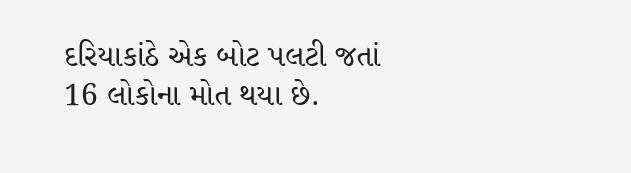દરિયાકાંઠે એક બોટ પલટી જતાં 16 લોકોના મોત થયા છે.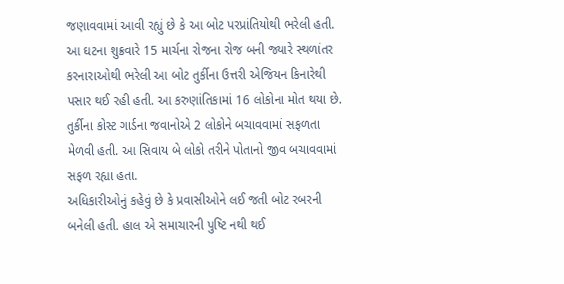જણાવવામાં આવી રહ્યું છે કે આ બોટ પરપ્રાંતિયોથી ભરેલી હતી. આ ઘટના શુક્રવારે 15 માર્ચના રોજના રોજ બની જ્યારે સ્થળાંતર કરનારાઓથી ભરેલી આ બોટ તુર્કીના ઉત્તરી એજિયન કિનારેથી પસાર થઈ રહી હતી. આ કરુણાંતિકામાં 16 લોકોના મોત થયા છે. તુર્કીના કોસ્ટ ગાર્ડના જવાનોએ 2 લોકોને બચાવવામાં સફળતા મેળવી હતી. આ સિવાય બે લોકો તરીને પોતાનો જીવ બચાવવામાં સફળ રહ્યા હતા.
અધિકારીઓનું કહેવું છે કે પ્રવાસીઓને લઈ જતી બોટ રબરની બનેલી હતી. હાલ એ સમાચારની પુષ્ટિ નથી થઈ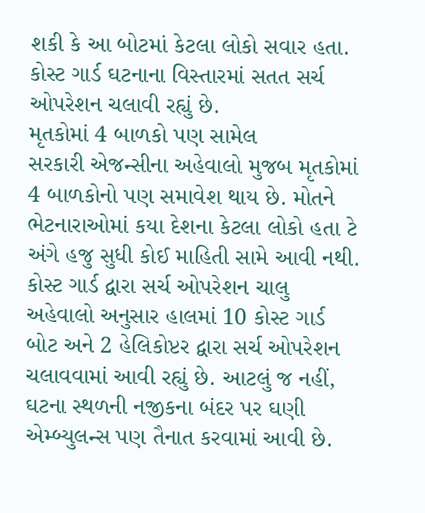શકી કે આ બોટમાં કેટલા લોકો સવાર હતા. કોસ્ટ ગાર્ડ ઘટનાના વિસ્તારમાં સતત સર્ચ ઓપરેશન ચલાવી રહ્યું છે.
મૃતકોમાં 4 બાળકો પણ સામેલ
સરકારી એજન્સીના અહેવાલો મુજબ મૃતકોમાં 4 બાળકોનો પણ સમાવેશ થાય છે. મોતને ભેટનારાઓમાં કયા દેશના કેટલા લોકો હતા ટે અંગે હજુ સુધી કોઈ માહિતી સામે આવી નથી.
કોસ્ટ ગાર્ડ દ્વારા સર્ચ ઓપરેશન ચાલુ
અહેવાલો અનુસાર હાલમાં 10 કોસ્ટ ગાર્ડ બોટ અને 2 હેલિકોપ્ટર દ્વારા સર્ચ ઓપરેશન ચલાવવામાં આવી રહ્યું છે. આટલું જ નહીં, ઘટના સ્થળની નજીકના બંદર પર ઘણી એમ્બ્યુલન્સ પણ તૈનાત કરવામાં આવી છે.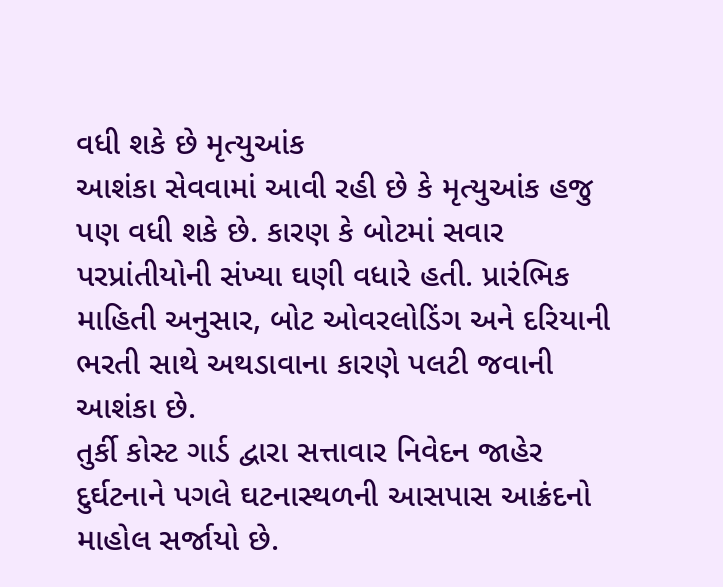વધી શકે છે મૃત્યુઆંક
આશંકા સેવવામાં આવી રહી છે કે મૃત્યુઆંક હજુ પણ વધી શકે છે. કારણ કે બોટમાં સવાર પરપ્રાંતીયોની સંખ્યા ઘણી વધારે હતી. પ્રારંભિક માહિતી અનુસાર, બોટ ઓવરલોડિંગ અને દરિયાની ભરતી સાથે અથડાવાના કારણે પલટી જવાની આશંકા છે.
તુર્કી કોસ્ટ ગાર્ડ દ્વારા સત્તાવાર નિવેદન જાહેર
દુર્ઘટનાને પગલે ઘટનાસ્થળની આસપાસ આક્રંદનો માહોલ સર્જાયો છે.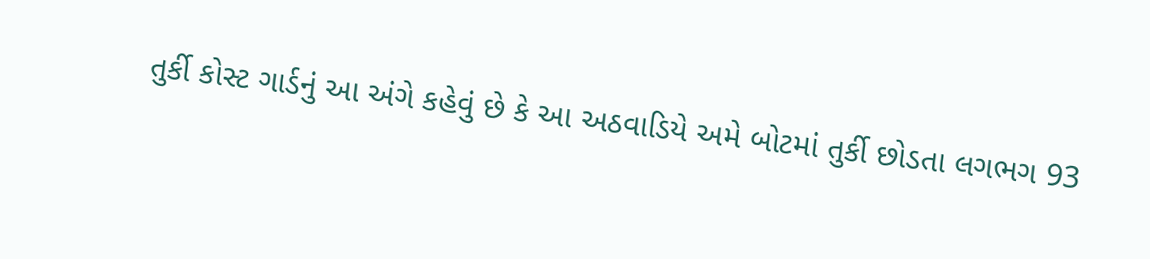તુર્કી કોસ્ટ ગાર્ડનું આ અંગે કહેવું છે કે આ અઠવાડિયે અમે બોટમાં તુર્કી છોડતા લગભગ 93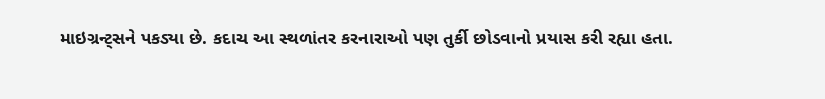માઇગ્રન્ટ્સને પકડ્યા છે. કદાચ આ સ્થળાંતર કરનારાઓ પણ તુર્કી છોડવાનો પ્રયાસ કરી રહ્યા હતા.